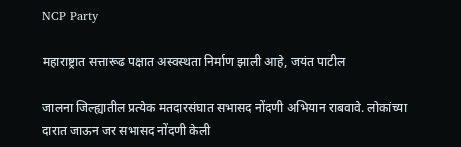NCP Party

महाराष्ट्रात सत्तारूढ पक्षात अस्वस्थता निर्माण झाली आहे, जयंत पाटील

जालना जिल्ह्यातील प्रत्येक मतदारसंघात सभासद नोंदणी अभियान राबवावे. लोकांच्या दारात जाऊन जर सभासद नोंदणी केली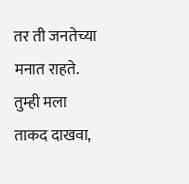तर ती जनतेच्या मनात राहते. तुम्ही मला ताकद दाखवा,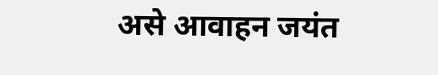असे आवाहन जयंत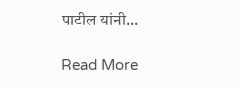पाटील यांनी...

Read More